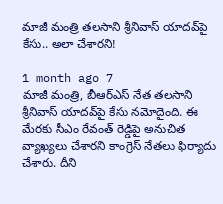మాజీ మంత్రి తలసాని శ్రీనివాస్ యాదవ్‌పై కేసు.. అలా చేశారని!

1 month ago 7
మాజీ మంత్రి, బీఆర్ఎస్ నేత తలసాని శ్రీనివాస్ యాదవ్‌పై కేసు నమోదైంది. ఈ మేరకు సీఎం రేవంత్ రెడ్డిపై అనుచిత వ్యాఖ్యలు చేశారని కాంగ్రెస్ నేతలు ఫిర్యాదు చేశారు. దీని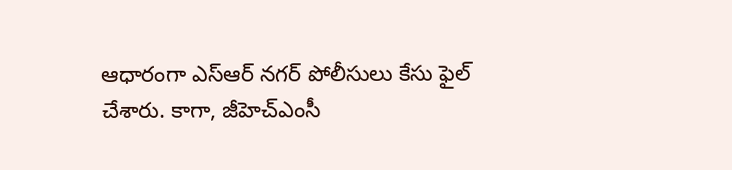ఆధారంగా ఎస్ఆర్ నగర్ పోలీసులు కేసు ఫైల్ చేశారు. కాగా, జీహెచ్‌ఎంసీ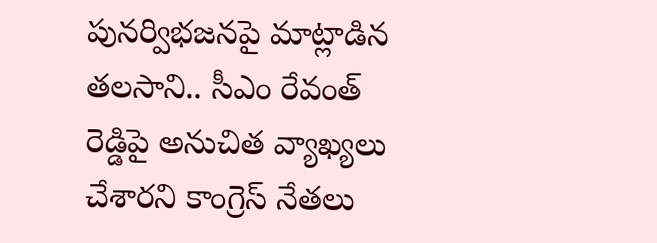పునర్విభజనపై మాట్లాడిన తలసాని.. సీఎం రేవంత్ రెడ్డిపై అనుచిత వ్యాఖ్యలు చేశారని కాంగ్రెస్ నేతలు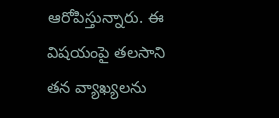ఆరోపిస్తున్నారు. ఈ విషయంపై తలసాని తన వ్యాఖ్యలను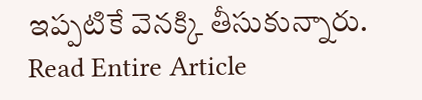ఇప్పటికే వెనక్కి తీసుకున్నారు.
Read Entire Article